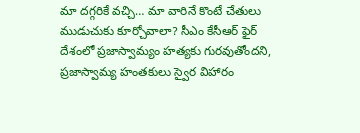మా దగ్గరికే వచ్చి… మా వారినే కొంటే చేతులు ముడుచుకు కూర్చోవాలా? సీఎం కేసీఆర్ ఫైర్
దేశంలో ప్రజాస్వామ్యం హత్యకు గురవుతోందని, ప్రజాస్వామ్య హంతకులు స్వైర విహారం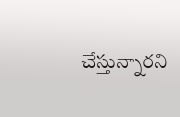చేస్తున్నారని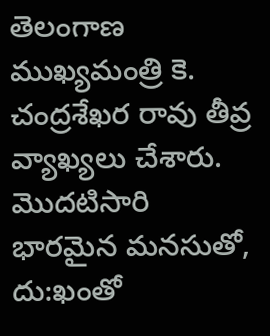తెలంగాణ ముఖ్యమంత్రి కె. చంద్రశేఖర రావు తీవ్ర వ్యాఖ్యలు చేశారు. మొదటిసారి భారమైన మనసుతో, దు:ఖంతో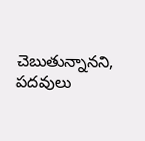చెబుతున్నానని, పదవులు